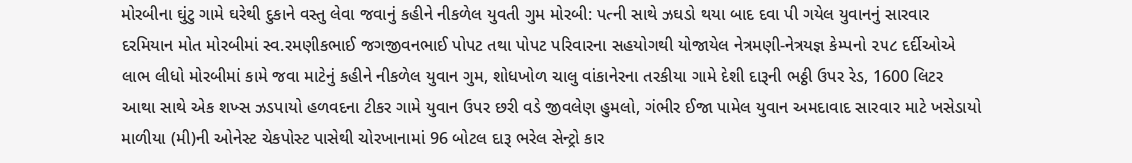મોરબીના ઘુંટુ ગામે ઘરેથી દુકાને વસ્તુ લેવા જવાનું કહીને નીકળેલ યુવતી ગુમ મોરબી: પત્ની સાથે ઝઘડો થયા બાદ દવા પી ગયેલ યુવાનનું સારવાર દરમિયાન મોત મોરબીમાં સ્વ.રમણીકભાઈ જગજીવનભાઈ પોપટ તથા પોપટ પરિવારના સહયોગથી યોજાયેલ નેત્રમણી-નેત્રયજ્ઞ કેમ્પનો ૨૫૮ દર્દીઓએ લાભ લીધો મોરબીમાં કામે જવા માટેનું કહીને નીકળેલ યુવાન ગુમ, શોધખોળ ચાલુ વાંકાનેરના તરકીયા ગામે દેશી દારૂની ભઠ્ઠી ઉપર રેડ, 1600 લિટર આથા સાથે એક શખ્સ ઝડપાયો હળવદના ટીકર ગામે યુવાન ઉપર છરી વડે જીવલેણ હુમલો, ગંભીર ઈજા પામેલ યુવાન અમદાવાદ સારવાર માટે ખસેડાયો માળીયા (મી)ની ઓનેસ્ટ ચેકપોસ્ટ પાસેથી ચોરખાનામાં 96 બોટલ દારૂ ભરેલ સેન્ટ્રો કાર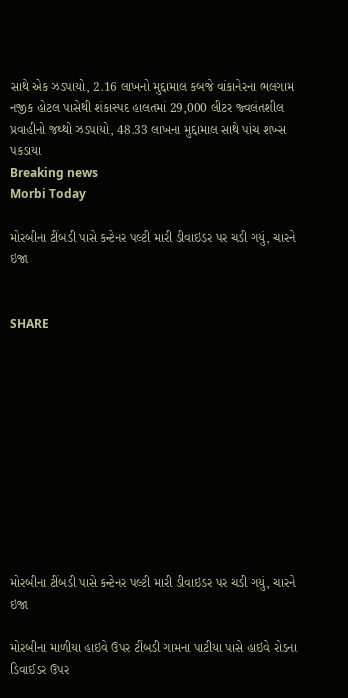સાથે એક ઝડપાયો, 2.16 લાખનો મુદ્દામાલ કબજે વાંકાનેરના ભલગામ નજીક હોટલ પાસેથી શંકાસ્પદ હાલતમાં 29,000 લીટર જ્વલંતશીલ પ્રવાહીનો જથ્થો ઝડપાયો, 48.33 લાખના મુદ્દામાલ સાથે પાંચ શખ્સ પકડાયા
Breaking news
Morbi Today

મોરબીના ટીંબડી પાસે કન્ટેનર પલ્ટી મારી ડીવાઇડર પર ચડી ગયું, ચારને ઇજા


SHARE











મોરબીના ટીંબડી પાસે કન્ટેનર પલ્ટી મારી ડીવાઇડર પર ચડી ગયું, ચારને ઇજા

મોરબીના માળીયા હાઇવે ઉપર ટીંબડી ગામના પાટીયા પાસે હાઇવે રોડના ડિવાઈડર ઉપર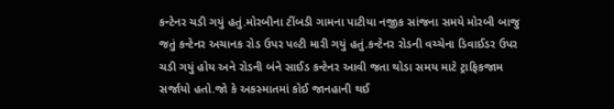કન્ટેનર ચડી ગયું હતું.મોરબીના ટીંબડી ગામના પાટીયા નજીક સાંજના સમયે મોરબી બાજુ જતું કન્ટેનર અચાનક રોડ ઉપર પલ્ટી મારી ગયું હતું.કન્ટેનર રોડની વચ્ચેના ડિવાઈડર ઉપર ચડી ગયું હોય અને રોડની બંને સાઈડ કન્ટેનર આવી જતા થોડા સમય માટે ટ્રાફિકજામ સર્જાયો હતો.જો કે અકસ્માતમાં કોઈ જાનહાની થઈ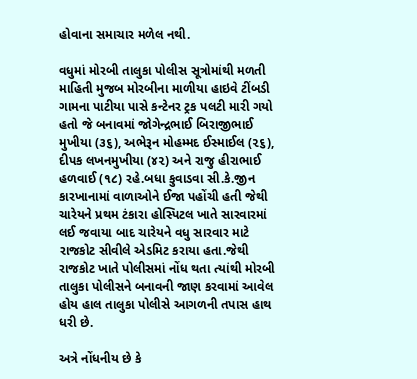હોવાના સમાચાર મળેલ નથી.

વધુમાં મોરબી તાલુકા પોલીસ સૂત્રોમાંથી મળતી માહિતી મુજબ મોરબીના માળીયા હાઇવે ટીંબડી ગામના પાટીયા પાસે કન્ટેનર ટ્રક પલટી મારી ગયો હતો જે બનાવમાં જોગેન્દ્રભાઈ બિરાજીભાઈ મુખીયા (૩૬), અભેરૂન મોહમ્મદ ઈસ્માઈલ (૨૬), દીપક લખનમુખીયા (૪૨) અને રાજુ હીરાભાઈ હળવાઈ (૧૮) રહે.બધા કુવાડવા સી.કે.જીન કારખાનામાં વાળાઓને ઈજા પહોંચી હતી જેથી ચારેયને પ્રથમ ટંકારા હોસ્પિટલ ખાતે સારવારમાં લઈ જવાયા બાદ ચારેયને વધુ સારવાર માટે રાજકોટ સીવીલે એડમિટ કરાયા હતા.જેથી રાજકોટ ખાતે પોલીસમાં નોંધ થતા ત્યાંથી મોરબી તાલુકા પોલીસને બનાવની જાણ કરવામાં આવેલ હોય હાલ તાલુકા પોલીસે આગળની તપાસ હાથ ધરી છે.

અત્રે નોંધનીય છે કે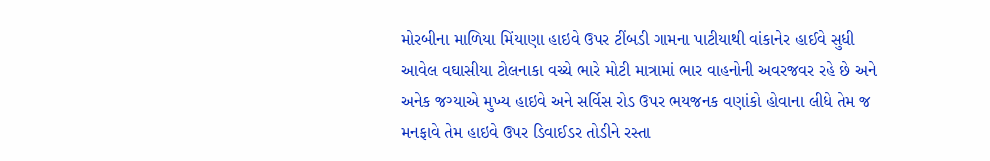મોરબીના માળિયા મિંયાણા હાઇવે ઉપર ટીંબડી ગામના પાટીયાથી વાંકાનેર હાઈવે સુધી આવેલ વઘાસીયા ટોલનાકા વચ્ચે ભારે મોટી માત્રામાં ભાર વાહનોની અવરજવર રહે છે અને અનેક જગ્યાએ મુખ્ય હાઇવે અને સર્વિસ રોડ ઉપર ભયજનક વણાંકો હોવાના લીધે તેમ જ મનફાવે તેમ હાઇવે ઉપર ડિવાઈડર તોડીને રસ્તા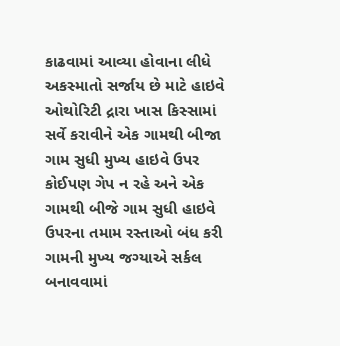કાઢવામાં આવ્યા હોવાના લીધે અકસ્માતો સર્જાય છે માટે હાઇવે ઓથોરિટી દ્રારા ખાસ કિસ્સામાં સર્વે કરાવીને એક ગામથી બીજા ગામ સુધી મુખ્ય હાઇવે ઉપર કોઈપણ ગેપ ન રહે અને એક ગામથી બીજે ગામ સુધી હાઇવે ઉપરના તમામ રસ્તાઓ બંધ કરી ગામની મુખ્ય જગ્યાએ સર્કલ બનાવવામાં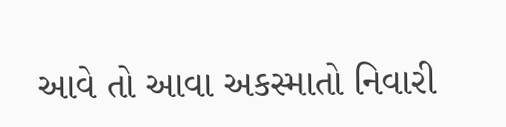આવે તો આવા અકસ્માતો નિવારી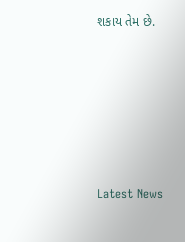શકાય તેમ છે.






Latest News